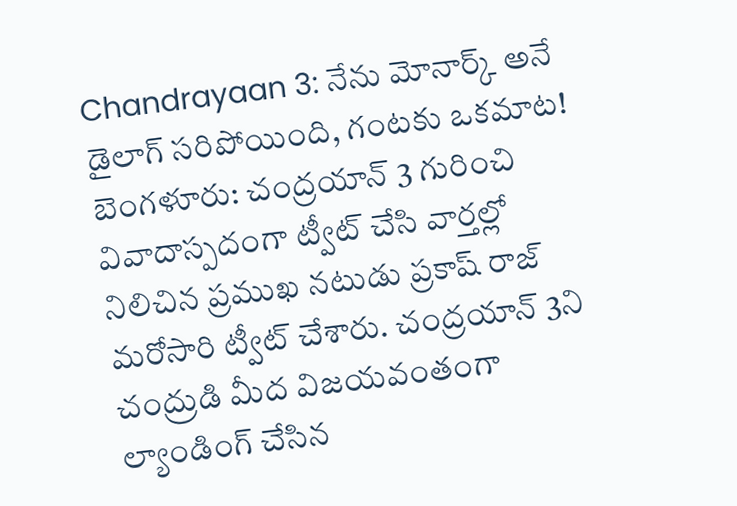Chandrayaan 3: నేను మోనార్క్ అనే డైలాగ్ సరిపోయింది, గంటకు ఒకమాట!
బెంగళూరు: చంద్రయాన్ 3 గురించి వివాదాస్పదంగా ట్వీట్ చేసి వార్తల్లో నిలిచిన ప్రముఖ నటుడు ప్రకాష్ రాజ్ మరోసారి ట్వీట్ చేశారు. చంద్రయాన్ 3ని చంద్రుడి మీద విజయవంతంగా ల్యాండింగ్ చేసిన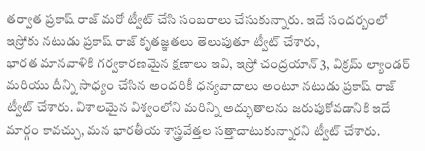తర్వాత ప్రకాష్ రాజ్ మరో ట్వీట్ చేసి సంబరాలు చేసుకున్నారు. ఇదే సందర్బంలో ఇస్రోకు నటుడు ప్రకాష్ రాజ్ కృతజ్ఞతలు తెలుపుతూ ట్వీట్ చేశారు,
భారత మానవాళికి గర్వకారణమైన క్షణాలు ఇవి, ఇస్రో చంద్రయాన్ 3, విక్రమ్ ల్యాండర్ మరియు దీన్ని సాధ్యం చేసిన అందరికీ ధన్యవాదాలు అంటూ నటుడు ప్రకాష్ రాజ్ ట్వీట్ చేశారు. విశాలమైన విశ్వంలోని మరిన్ని అద్భుతాలను జరుపుకోవడానికి ఇదే మార్గం కావచ్చు, మన భారతీయ శాస్త్రవేత్తల సత్తాచాటుకున్నారని ట్వీట్ చేశారు.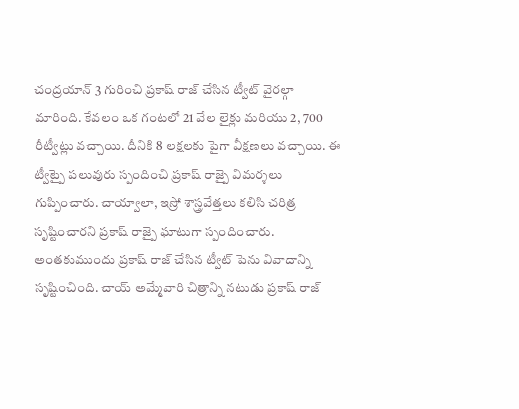చంద్రయాన్ 3 గురించి ప్రకాష్ రాజ్ చేసిన ట్వీట్ వైరల్గా మారింది. కేవలం ఒక గంటలో 21 వేల లైక్లు మరియు 2, 700 రీట్వీట్లు వచ్చాయి. దీనికి 8 లక్షలకు పైగా వీక్షణలు వచ్చాయి. ఈ ట్వీట్పై పలువురు స్పందించి ప్రకాష్ రాజ్పై విమర్శలు గుప్పించారు. చాయ్వాలా, ఇస్రో శాస్త్రవేత్తలు కలిసి చరిత్ర సృష్టించారని ప్రకాష్ రాజ్పై ఘాటుగా స్పందించారు.
అంతకుముందు ప్రకాష్ రాజ్ చేసిన ట్వీట్ పెను వివాదాన్ని సృష్టించింది. చాయ్ అమ్మేవారి చిత్రాన్ని నటుడు ప్రకాష్ రాజ్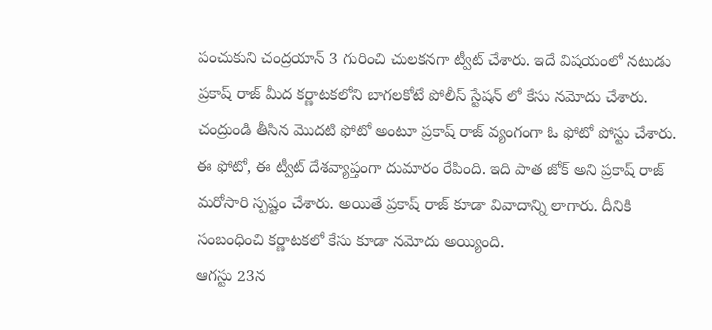పంచుకుని చంద్రయాన్ 3 గురించి చులకనగా ట్వీట్ చేశారు. ఇదే విషయంలో నటుడు ప్రకాష్ రాజ్ మీద కర్ణాటకలోని బాగలకోటే పోలీస్ స్టేషన్ లో కేసు నమోదు చేశారు.
చంద్రుండి తీసిన మొదటి ఫోటో అంటూ ప్రకాష్ రాజ్ వ్యంగంగా ఓ ఫోటో పోస్టు చేశారు. ఈ ఫోటో, ఈ ట్వీట్ దేశవ్యాప్తంగా దుమారం రేపింది. ఇది పాత జోక్ అని ప్రకాష్ రాజ్ మరోసారి స్పష్టం చేశారు. అయితే ప్రకాష్ రాజ్ కూడా వివాదాన్ని లాగారు. దీనికి సంబంధించి కర్ణాటకలో కేసు కూడా నమోదు అయ్యింది.
ఆగస్టు 23న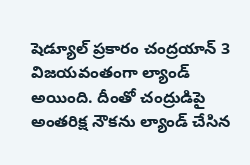షెడ్యూల్ ప్రకారం చంద్రయాన్ 3 విజయవంతంగా ల్యాండ్ అయింది. దీంతో చంద్రుడిపై అంతరిక్ష నౌకను ల్యాండ్ చేసిన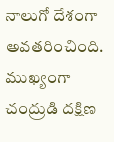నాలుగో దేశంగా అవతరించింది. ముఖ్యంగా చంద్రుడి దక్షిణ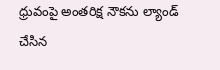ధ్రువంపై అంతరిక్ష నౌకను ల్యాండ్ చేసిన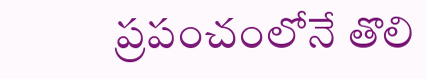ప్రపంచంలోనే తొలి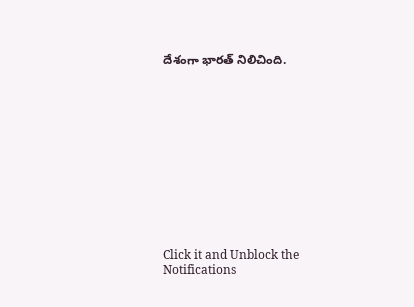దేశంగా భారత్ నిలిచింది.












Click it and Unblock the Notifications